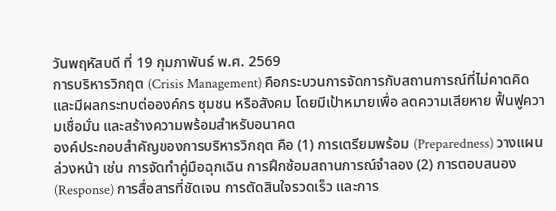วันพฤหัสบดี ที่ 19 กุมภาพันธ์ พ.ศ. 2569
การบริหารวิกฤต (Crisis Management) คือกระบวนการจัดการกับสถานการณ์ที่ไม่คาดคิดและมีผลกระทบต่อองค์กร ชุมชน หรือสังคม โดยมีเป้าหมายเพื่อ ลดความเสียหาย ฟื้นฟูความเชื่อมั่น และสร้างความพร้อมสำหรับอนาคต
องค์ประกอบสำคัญของการบริหารวิกฤต คือ (1) การเตรียมพร้อม (Preparedness) วางแผนล่วงหน้า เช่น การจัดทำคู่มือฉุกเฉิน การฝึกซ้อมสถานการณ์จำลอง (2) การตอบสนอง (Response) การสื่อสารที่ชัดเจน การตัดสินใจรวดเร็ว และการ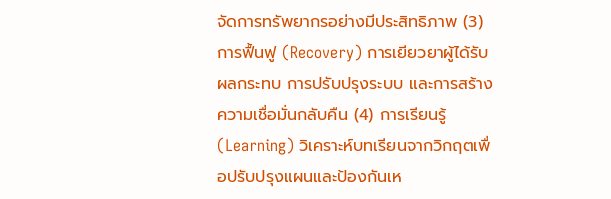จัดการทรัพยากรอย่างมีประสิทธิภาพ (3) การฟื้นฟู (Recovery) การเยียวยาผู้ได้รับผลกระทบ การปรับปรุงระบบ และการสร้างความเชื่อมั่นกลับคืน (4) การเรียนรู้ (Learning) วิเคราะห์บทเรียนจากวิกฤตเพื่อปรับปรุงแผนและป้องกันเห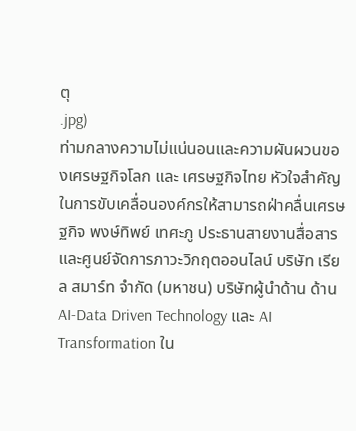ตุ
.jpg)
ท่ามกลางความไม่แน่นอนและความผันผวนของเศรษฐกิจโลก และ เศรษฐกิจไทย หัวใจสำคัญในการขับเคลื่อนองค์กรให้สามารถฝ่าคลื่นเศรษฐกิจ พงษ์ทิพย์ เทศะภู ประธานสายงานสื่อสาร และศูนย์จัดการภาวะวิกฤตออนไลน์ บริษัท เรียล สมาร์ท จำกัด (มหาชน) บริษัทผู้นำด้าน ด้าน AI-Data Driven Technology และ AI Transformation ใน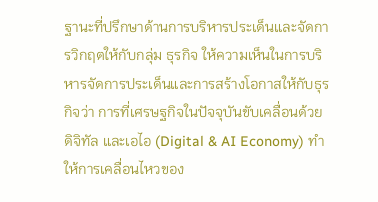ฐานะที่ปรึกษาด้านการบริหารประเด็นและจัดการวิกฤตให้กับกลุ่ม ธุรกิจ ให้ความเห็นในการบริหารจัดการประเด็นและการสร้างโอกาสให้กับธุรกิจว่า การที่เศรษฐกิจในปัจจุบันขับเคลื่อนด้วยดิจิทัล และเอไอ (Digital & AI Economy) ทำให้การเคลื่อนไหวของ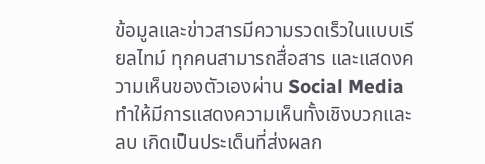ข้อมูลและข่าวสารมีความรวดเร็วในแบบเรียลไทม์ ทุกคนสามารถสื่อสาร และแสดงความเห็นของตัวเองผ่าน Social Media ทำให้มีการแสดงความเห็นทั้งเชิงบวกและลบ เกิดเป็นประเด็นที่ส่งผลก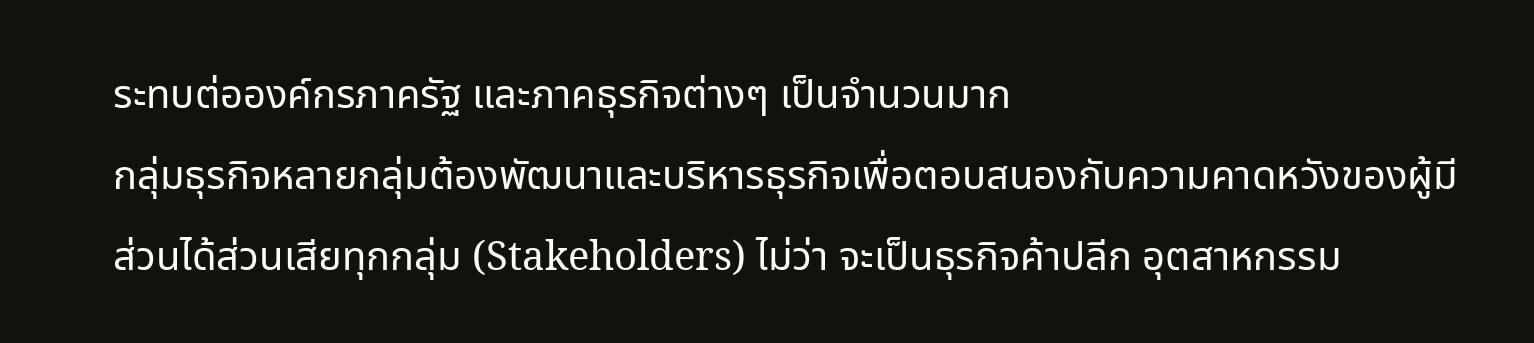ระทบต่อองค์กรภาครัฐ และภาคธุรกิจต่างๆ เป็นจำนวนมาก
กลุ่มธุรกิจหลายกลุ่มต้องพัฒนาและบริหารธุรกิจเพื่อตอบสนองกับความคาดหวังของผู้มีส่วนได้ส่วนเสียทุกกลุ่ม (Stakeholders) ไม่ว่า จะเป็นธุรกิจค้าปลีก อุตสาหกรรม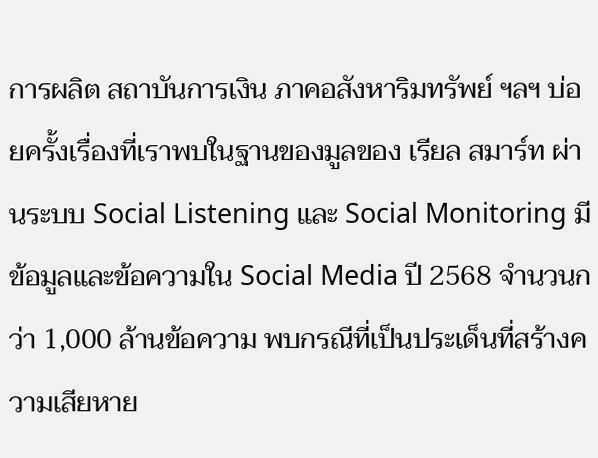การผลิต สถาบันการเงิน ภาคอสังหาริมทรัพย์ ฯลฯ บ่อยครั้งเรื่องที่เราพบในฐานของมูลของ เรียล สมาร์ท ผ่านระบบ Social Listening และ Social Monitoring มีข้อมูลและข้อความใน Social Media ปี 2568 จำนวนกว่า 1,000 ล้านข้อความ พบกรณีที่เป็นประเด็นที่สร้างความเสียหาย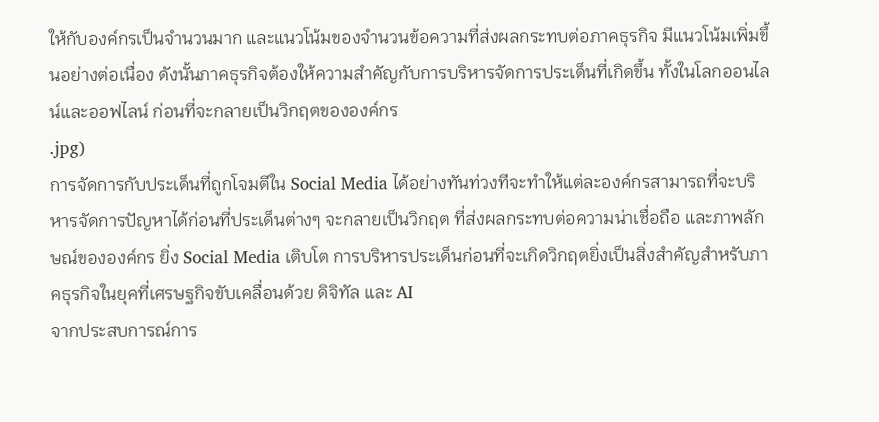ให้กับองค์กรเป็นจำนวนมาก และแนวโน้มของจำนวนข้อความที่ส่งผลกระทบต่อภาคธุรกิจ มีแนวโน้มเพิ่มขึ้นอย่างต่อเนื่อง ดังนั้นภาคธุรกิจต้องให้ความสำคัญกับการบริหารจัดการประเด็นที่เกิดขึ้น ทั้งในโลกออนไลน์และออฟไลน์ ก่อนที่จะกลายเป็นวิกฤตขององค์กร
.jpg)
การจัดการกับประเด็นที่ถูกโจมตีใน Social Media ได้อย่างทันท่วงทีจะทำให้แต่ละองค์กรสามารถที่จะบริหารจัดการปัญหาได้ก่อนที่ประเด็นต่างๆ จะกลายเป็นวิกฤต ที่ส่งผลกระทบต่อความน่าเชื่อถือ และภาพลักษณ์ขององค์กร ยิ่ง Social Media เติบโต การบริหารประเด็นก่อนที่จะเกิดวิกฤตยิ่งเป็นสิ่งสำคัญสำหรับภาคธุรกิจในยุคที่เศรษฐกิจขับเคลื่อนด้วย ดิจิทัล และ AI
จากประสบการณ์การ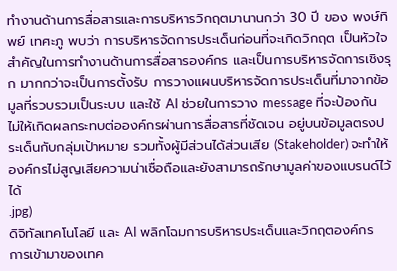ทำงานด้านการสื่อสารและการบริหารวิกฤตมานานกว่า 30 ปี ของ พงษ์ทิพย์ เทศะภู พบว่า การบริหารจัดการประเด็นก่อนที่จะเกิดวิกฤต เป็นหัวใจสำคัญในการทำงานด้านการสื่อสารองค์กร และเป็นการบริหารจัดการเชิงรุก มากกว่าจะเป็นการตั้งรับ การวางแผนบริหารจัดการประเด็นที่มาจากข้อมูลที่รวบรวมเป็นระบบ และใช้ AI ช่วยในการวาง message ที่จะป้องกันไม่ให้เกิดผลกระทบต่อองค์กรผ่านการสื่อสารที่ชัดเจน อยู่บนข้อมูลตรงประเด็นกับกลุ่มเป้าหมาย รวมทั้งผู้มีส่วนได้ส่วนเสีย (Stakeholder) จะทำให้องค์กรไม่สูญเสียความน่าเชื่อถือและยังสามารถรักษามูลค่าของแบรนด์ไว้ได้
.jpg)
ดิจิทัลเทคโนโลยี และ AI พลิกโฉมการบริหารประเด็นและวิกฤตองค์กร
การเข้ามาของเทค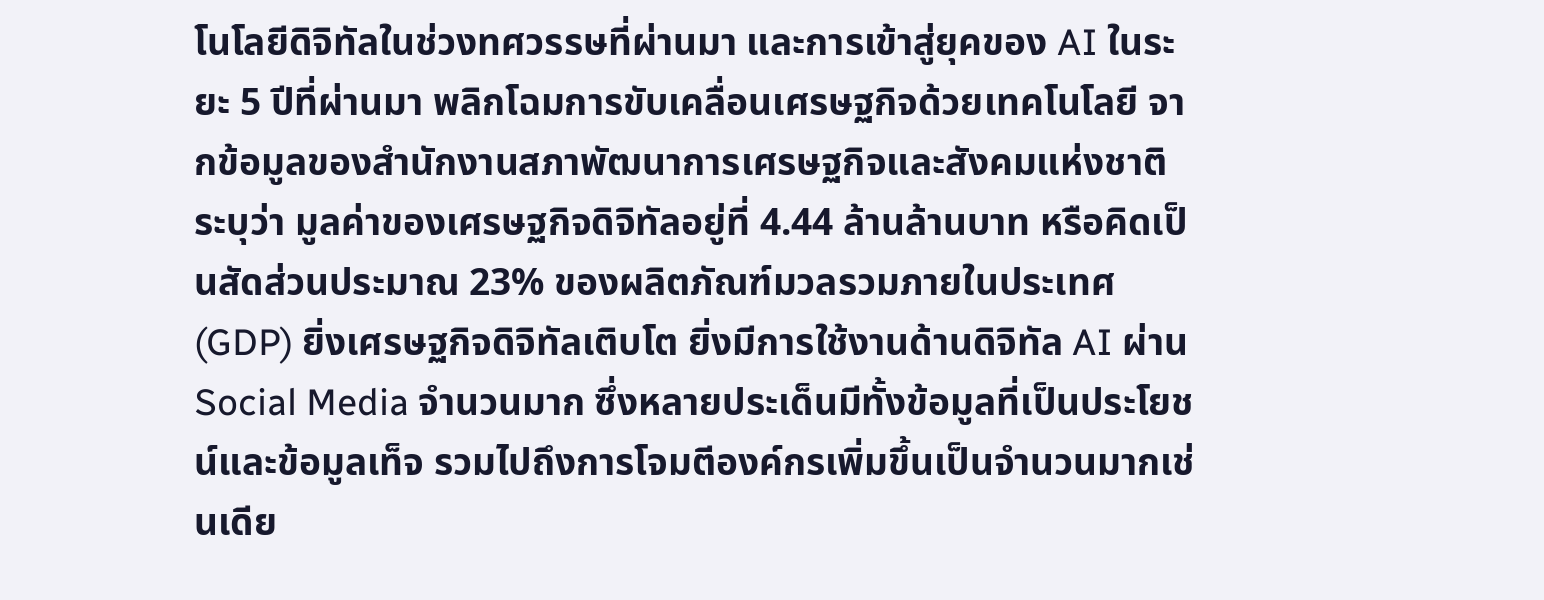โนโลยีดิจิทัลในช่วงทศวรรษที่ผ่านมา และการเข้าสู่ยุคของ AI ในระยะ 5 ปีที่ผ่านมา พลิกโฉมการขับเคลื่อนเศรษฐกิจด้วยเทคโนโลยี จากข้อมูลของสำนักงานสภาพัฒนาการเศรษฐกิจและสังคมแห่งชาติระบุว่า มูลค่าของเศรษฐกิจดิจิทัลอยู่ที่ 4.44 ล้านล้านบาท หรือคิดเป็นสัดส่วนประมาณ 23% ของผลิตภัณฑ์มวลรวมภายในประเทศ (GDP) ยิ่งเศรษฐกิจดิจิทัลเติบโต ยิ่งมีการใช้งานด้านดิจิทัล AI ผ่าน Social Media จำนวนมาก ซึ่งหลายประเด็นมีทั้งข้อมูลที่เป็นประโยชน์และข้อมูลเท็จ รวมไปถึงการโจมตีองค์กรเพิ่มขึ้นเป็นจำนวนมากเช่นเดีย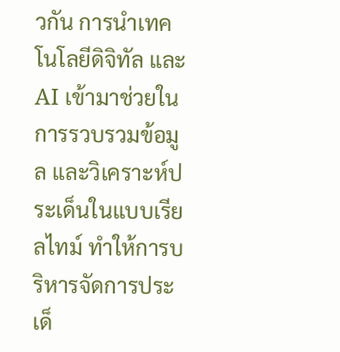วกัน การนำเทคโนโลยีดิจิทัล และ AI เข้ามาช่วยในการรวบรวมข้อมูล และวิเคราะห์ประเด็นในแบบเรียลไทม์ ทำให้การบริหารจัดการประเด็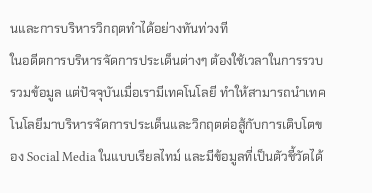นและการบริหารวิกฤตทำได้อย่างทันท่วงที
ในอดีตการบริหารจัดการประเด็นต่างๆ ต้องใช้เวลาในการรวบรวมข้อมูล แต่ปัจจุบันเมื่อเรามีเทคโนโลยี ทำให้สามารถนำเทคโนโลยีมาบริหารจัดการประเด็นและวิกฤตต่อสู้กับการเติบโตของ Social Media ในแบบเรียลไทม์ และมีข้อมูลที่เป็นตัวชี้วัดได้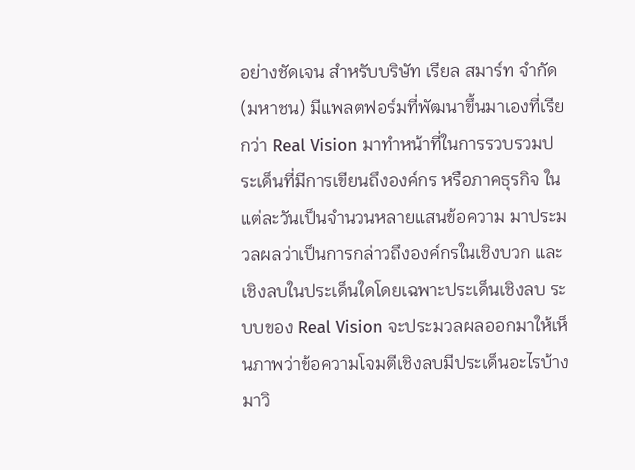อย่างชัดเจน สำหรับบริษัท เรียล สมาร์ท จำกัด(มหาชน) มีแพลตฟอร์มที่พัฒนาขึ้นมาเองที่เรียกว่า Real Vision มาทำหน้าที่ในการรวบรวมประเด็นที่มีการเขียนถึงองค์กร หรือภาคธุรกิจ ในแต่ละวันเป็นจำนวนหลายแสนข้อความ มาประมวลผลว่าเป็นการกล่าวถึงองค์กรในเชิงบวก และเชิงลบในประเด็นใดโดยเฉพาะประเด็นเชิงลบ ระบบของ Real Vision จะประมวลผลออกมาให้เห็นภาพว่าข้อความโจมตีเชิงลบมีประเด็นอะไรบ้าง มาวิ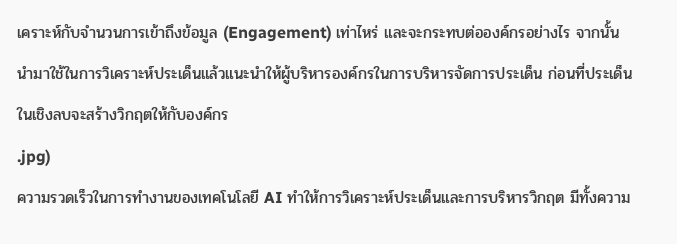เคราะห์กับจำนวนการเข้าถึงข้อมูล (Engagement) เท่าไหร่ และจะกระทบต่อองค์กรอย่างไร จากนั้นนำมาใช้ในการวิเคราะห์ประเด็นแล้วแนะนำให้ผู้บริหารองค์กรในการบริหารจัดการประเด็น ก่อนที่ประเด็นในเชิงลบจะสร้างวิกฤตให้กับองค์กร
.jpg)
ความรวดเร็วในการทำงานของเทคโนโลยี AI ทำให้การวิเคราะห์ประเด็นและการบริหารวิกฤต มีทั้งความ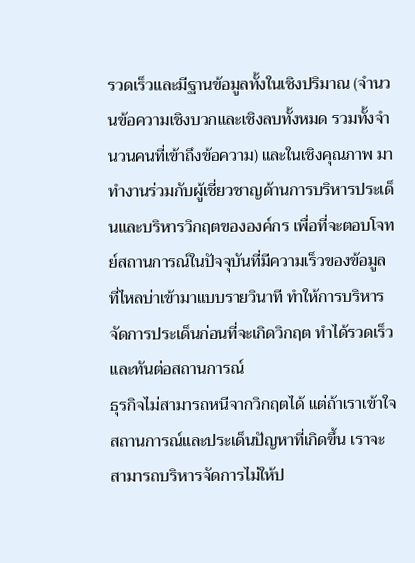รวดเร็วและมีฐานข้อมูลทั้งในเชิงปริมาณ (จำนวนข้อความเชิงบวกและเชิงลบทั้งหมด รวมทั้งจำนวนคนที่เข้าถึงข้อความ) และในเชิงคุณภาพ มาทำงานร่วมกับผู้เชี่ยวชาญด้านการบริหารประเด็นและบริหารวิกฤตขององค์กร เพื่อที่จะตอบโจทย์สถานการณ์ในปัจจุบันที่มีความเร็วของข้อมูลที่ไหลบ่าเข้ามาแบบรายวินาที ทำให้การบริหารจัดการประเด็นก่อนที่จะเกิดวิกฤต ทำได้รวดเร็วและทันต่อสถานการณ์
ธุรกิจไม่สามารถหนีจากวิกฤตได้ แต่ถ้าเราเข้าใจสถานการณ์และประเด็นปัญหาที่เกิดขึ้น เราจะสามารถบริหารจัดการไม่ให้ป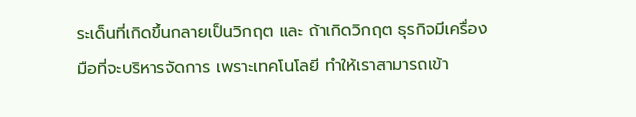ระเด็นที่เกิดขึ้นกลายเป็นวิกฤต และ ถ้าเกิดวิกฤต ธุรกิจมีเครื่องมือที่จะบริหารจัดการ เพราะเทคโนโลยี ทำให้เราสามารถเข้า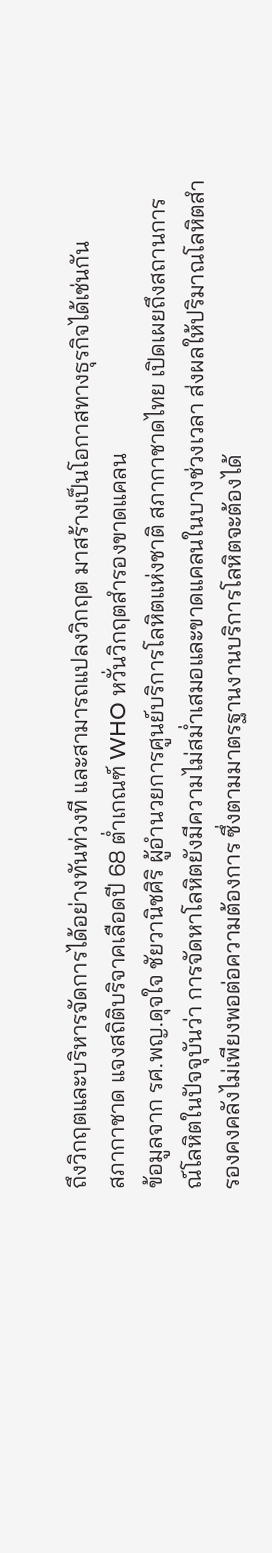ถึงวิกฤตและบริหารจัดการได้อย่างทันท่วงที และสามารถแปลงวิกฤต มาสร้างเป็นโอกาสทางธุรกิจได้เช่นกัน
สภากาชาด แจงสถิติบริจาคเลือดปี 68 ต่ำเกณฑ์ WHO หวั่นวิกฤตสำรองขาดแคลน
ข้อมูลจาก รศ.พญ.ดุจใจ ชัยวานิชศิริ ผู้อำนวยการศูนย์บริการโลหิตแห่งชาติ สภากาชาดไทย เปิดเผยถึงสถานการณ์โลหิตในปัจจุบันว่า การจัดหาโลหิตยังมีความไม่สม่ำเสมอและขาดแคลนในบางช่วงเวลา ส่งผลให้ปริมาณโลหิตสำรองคงคลังไม่เพียงพอต่อความต้องการ ซึ่งตามมาตรฐานงานบริการโลหิตจะต้องได้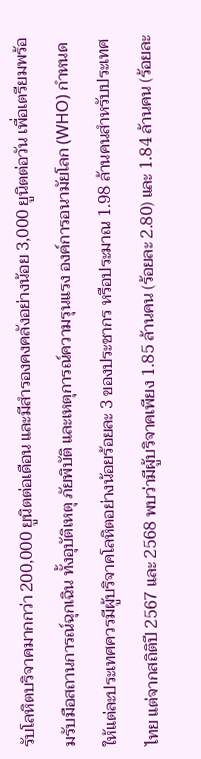รับโลหิตบริจาคมากกว่า 200,000 ยูนิตต่อเดือน และมีสำรองคงคลังอย่างน้อย 3,000 ยูนิตต่อวัน เพื่อเตรียมพร้อมรับมือสถานการณ์ฉุกเฉิน ทั้งอุบัติเหตุ ภัยพิบัติ และเหตุการณ์ความรุนแรง องค์การอนามัยโลก (WHO) กำหนดให้แต่ละประเทศควรมีผู้บริจาคโลหิตอย่างน้อยร้อยละ 3 ของประชากร หรือประมาณ 1.98 ล้านคนสำหรับประเทศไทย แต่จากสถิติปี 2567 และ 2568 พบว่ามีผู้บริจาคเพียง 1.85 ล้านคน (ร้อยละ 2.80) และ 1.84 ล้านคน (ร้อยละ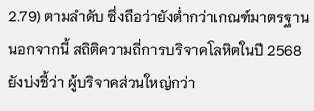2.79) ตามลำดับ ซึ่งถือว่ายังต่ำกว่าเกณฑ์มาตรฐาน นอกจากนี้ สถิติความถี่การบริจาคโลหิตในปี 2568 ยังบ่งชี้ว่า ผู้บริจาคส่วนใหญ่กว่า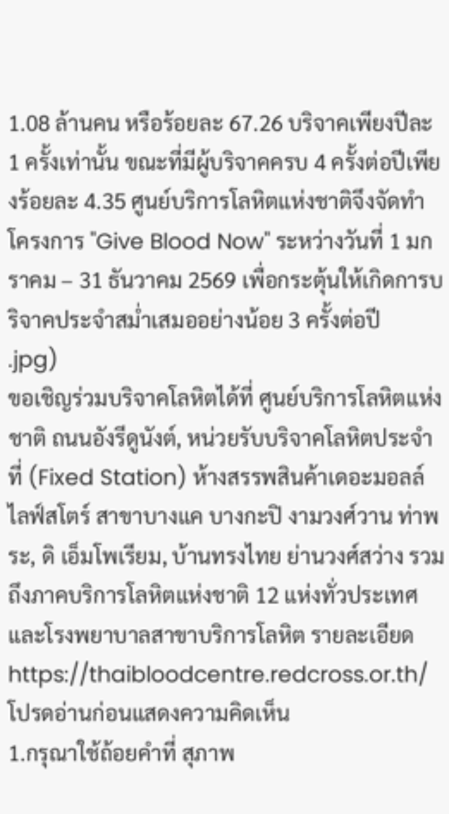1.08 ล้านคน หรือร้อยละ 67.26 บริจาคเพียงปีละ 1 ครั้งเท่านั้น ขณะที่มีผู้บริจาคครบ 4 ครั้งต่อปีเพียงร้อยละ 4.35 ศูนย์บริการโลหิตแห่งชาติจึงจัดทำโครงการ "Give Blood Now" ระหว่างวันที่ 1 มกราคม – 31 ธันวาคม 2569 เพื่อกระตุ้นให้เกิดการบริจาคประจำสม่ำเสมออย่างน้อย 3 ครั้งต่อปี
.jpg)
ขอเชิญร่วมบริจาคโลหิตได้ที่ ศูนย์บริการโลหิตแห่งชาติ ถนนอังรีดูนังต์, หน่วยรับบริจาคโลหิตประจำที่ (Fixed Station) ห้างสรรพสินค้าเดอะมอลล์ ไลฟ์สโตร์ สาขาบางแค บางกะปิ งามวงศ์วาน ท่าพระ, ดิ เอ็มโพเรียม, บ้านทรงไทย ย่านวงศ์สว่าง รวมถึงภาคบริการโลหิตแห่งชาติ 12 แห่งทั่วประเทศ และโรงพยาบาลสาขาบริการโลหิต รายละเอียด https://thaibloodcentre.redcross.or.th/
โปรดอ่านก่อนแสดงความคิดเห็น
1.กรุณาใช้ถ้อยคำที่ สุภาพ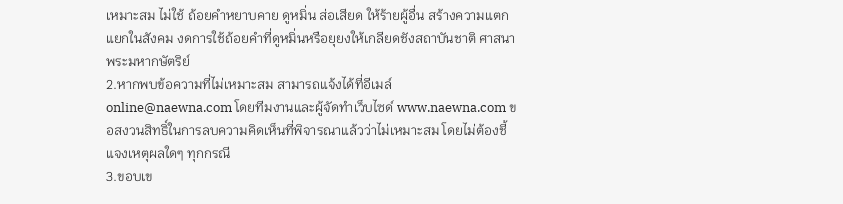เหมาะสม ไม่ใช้ ถ้อยคำหยาบคาย ดูหมิ่น ส่อเสียด ให้ร้ายผู้อื่น สร้างความแตกแยกในสังคม งดการใช้ถ้อยคำที่ดูหมิ่นหรือยุยงให้เกลียดชังสถาบันชาติ ศาสนา พระมหากษัตริย์
2.หากพบข้อความที่ไม่เหมาะสม สามารถแจ้งได้ที่อีเมล์ online@naewna.com โดยทีมงานและผู้จัดทำเว็บไซด์ www.naewna.com ขอสงวนสิทธิ์ในการลบความคิดเห็นที่พิจารณาแล้วว่าไม่เหมาะสม โดยไม่ต้องชี้แจงเหตุผลใดๆ ทุกกรณี
3.ขอบเข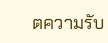ตความรับ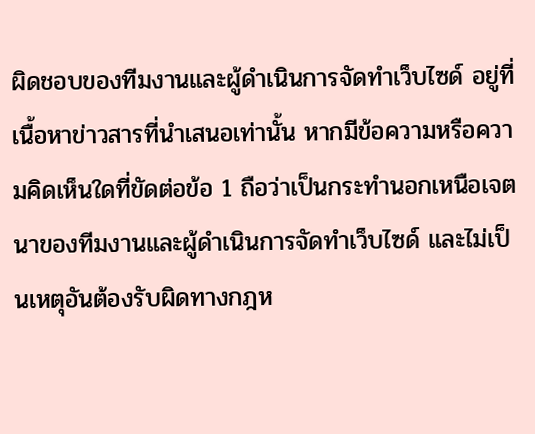ผิดชอบของทีมงานและผู้ดำเนินการจัดทำเว็บไซด์ อยู่ที่เนื้อหาข่าวสารที่นำเสนอเท่านั้น หากมีข้อความหรือความคิดเห็นใดที่ขัดต่อข้อ 1 ถือว่าเป็นกระทำนอกเหนือเจตนาของทีมงานและผู้ดำเนินการจัดทำเว็บไซด์ และไม่เป็นเหตุอันต้องรับผิดทางกฎห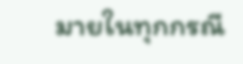มายในทุกกรณี